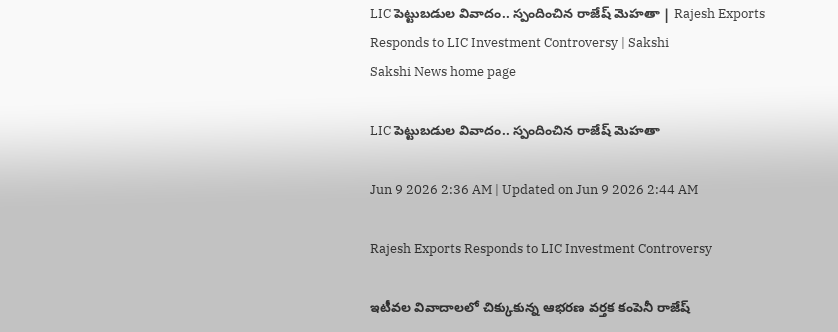LIC పెట్టుబడుల వివాదం.. స్పందించిన రాజేష్ మెహతా | Rajesh Exports Responds to LIC Investment Controversy | Sakshi
Sakshi News home page

LIC పెట్టుబడుల వివాదం.. స్పందించిన రాజేష్ మెహతా

Jun 9 2026 2:36 AM | Updated on Jun 9 2026 2:44 AM

Rajesh Exports Responds to LIC Investment Controversy

ఇటీవల వివాదాలలో చిక్కుకున్న ఆభరణ వర్తక కంపెనీ రాజేష్‌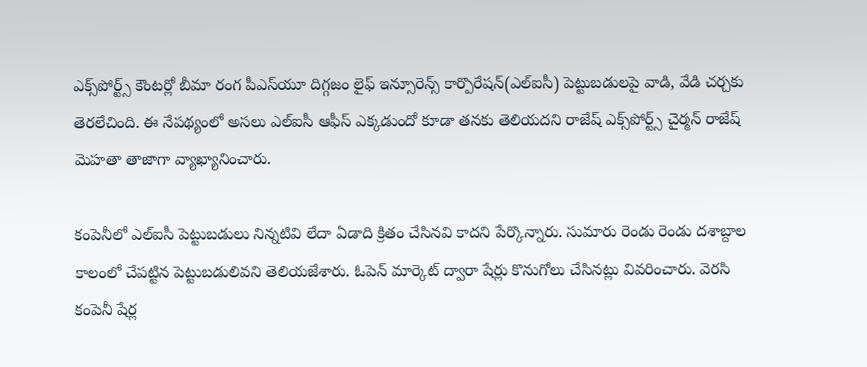ఎక్స్‌పోర్ట్స్‌ కౌంటర్లో బీమా రంగ పీఎస్‌యూ దిగ్గజం లైఫ్‌ ఇన్సూరెన్స్‌ కార్పొరేషన్‌(ఎల్‌ఐసీ) పెట్టుబడులపై వాడి, వేడి చర్చకు తెరలేచింది. ఈ నేపథ్యంలో అసలు ఎల్‌ఐసీ ఆఫీస్‌ ఎక్కడుందో కూడా తనకు తెలియదని రాజేష్‌ ఎక్స్‌పోర్ట్స్‌ చైర్మన్‌ రాజేష్‌ మెహతా తాజాగా వ్యాఖ్యానించారు.

కంపెనీలో ఎల్‌ఐసీ పెట్టుబడులు నిన్నటివి లేదా ఏడాది క్రితం చేసినవి కాదని పేర్కొన్నారు. సుమారు రెండు రెండు దశాబ్దాల కాలంలో చేపట్టిన పెట్టుబడులివని తెలియజేశారు. ఓపెన్‌ మార్కెట్‌ ద్వారా షేర్లు కొనుగోలు చేసినట్లు వివరించారు. వెరసి కంపెనీ షేర్ల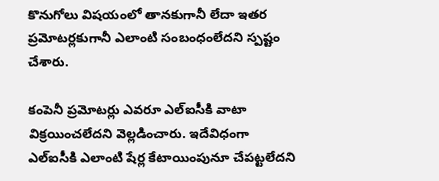కొనుగోలు విషయంలో తానకుగానీ లేదా ఇతర ప్రమోటర్లకుగానీ ఎలాంటి సంబంధంలేదని స్పష్టం చేశారు.

కంపెనీ ప్రమోటర్లు ఎవరూ ఎల్‌ఐసీకి వాటా విక్రయించలేదని వెల్లడించారు. ఇదేవిధంగా ఎల్‌ఐసీకి ఎలాంటి షేర్ల కేటాయింపునూ చేపట్టలేదని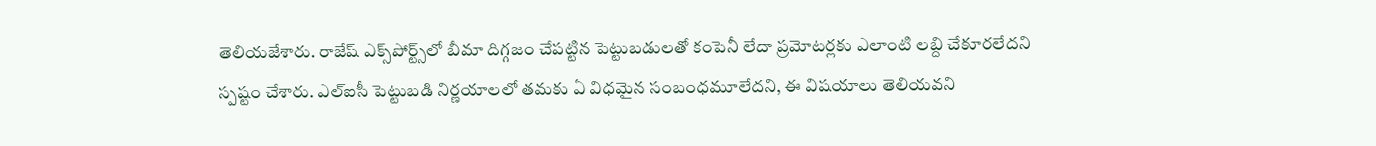తెలియజేశారు. రాజేష్‌ ఎక్స్‌పోర్ట్స్‌లో బీమా దిగ్గజం చేపట్టిన పెట్టుబడులతో కంపెనీ లేదా ప్రమోటర్లకు ఎలాంటి లబ్ది చేకూరలేదని  స్పష్టం చేశారు. ఎల్‌ఐసీ పెట్టుబడి నిర్ణయాలలో తమకు ఏ విధమైన సంబంధమూలేదని, ఈ విషయాలు తెలియవని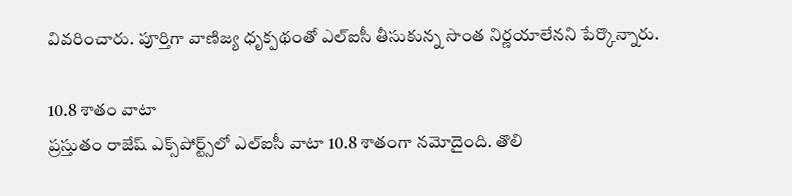వివరించారు. పూర్తిగా వాణిజ్య ధృక్పథంతో ఎల్‌ఐసీ తీసుకున్న సొంత నిర్ణయాలేనని పేర్కొన్నారు.

10.8 శాతం వాటా
ప్రస్తుతం రాజేష్‌ ఎక్స్‌పోర్ట్స్‌లో ఎల్‌ఐసీ వాటా 10.8 శాతంగా నమోదైంది. తొలి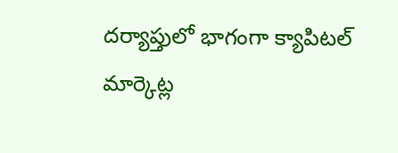దర్యాప్తులో భాగంగా క్యాపిటల్‌ మార్కెట్ల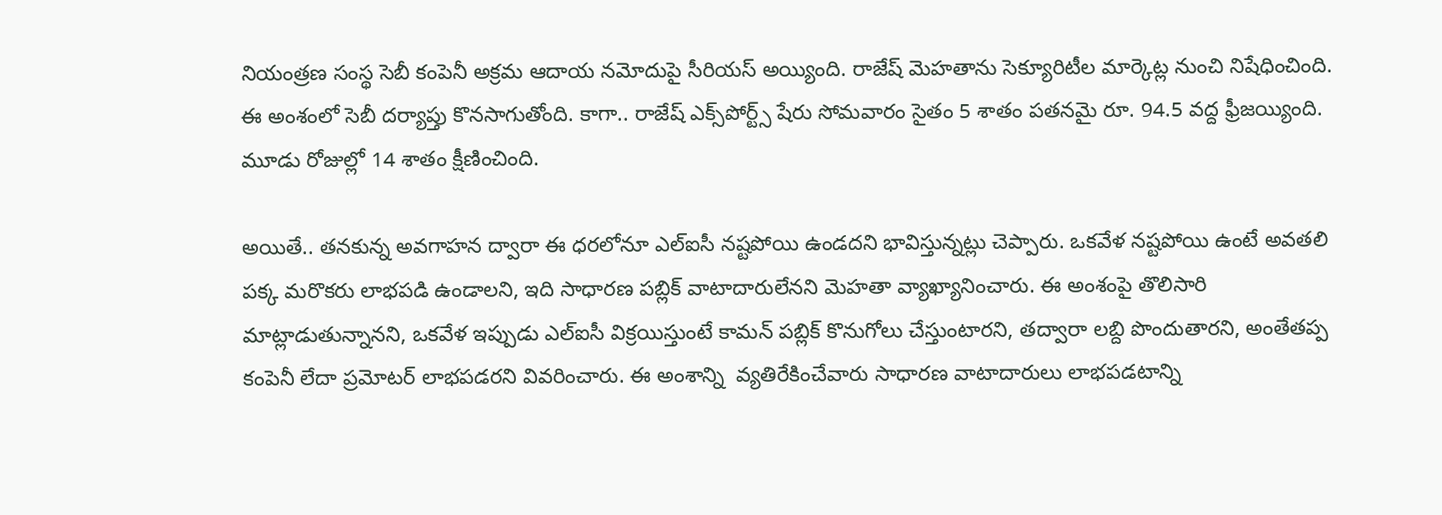నియంత్రణ సంస్థ సెబీ కంపెనీ అక్రమ ఆదాయ నమోదుపై సీరియస్‌ అయ్యింది. రాజేష్‌ మెహతాను సెక్యూరిటీల మార్కెట్ల నుంచి నిషేధించింది. ఈ అంశంలో సెబీ దర్యాప్తు కొనసాగుతోంది. కాగా.. రాజేష్‌ ఎక్స్‌పోర్ట్స్‌ షేరు సోమవారం సైతం 5 శాతం పతనమై రూ. 94.5 వద్ద ఫ్రీజయ్యింది. మూడు రోజుల్లో 14 శాతం క్షీణించింది.

అయితే.. తనకున్న అవగాహన ద్వారా ఈ ధరలోనూ ఎల్‌ఐసీ నష్టపోయి ఉండదని భావిస్తున్నట్లు చెప్పారు. ఒకవేళ నష్టపోయి ఉంటే అవతలి పక్క మరొకరు లాభపడి ఉండాలని, ఇది సాధారణ పబ్లిక్‌ వాటాదారులేనని మెహతా వ్యాఖ్యానించారు. ఈ అంశంపై తొలిసారి మాట్లాడుతున్నానని, ఒకవేళ ఇప్పుడు ఎల్‌ఐసీ విక్రయిస్తుంటే కామన్‌ పబ్లిక్‌ కొనుగోలు చేస్తుంటారని, తద్వారా లబ్ది పొందుతారని, అంతేతప్ప కంపెనీ లేదా ప్రమోటర్‌ లాభపడరని వివరించారు. ఈ అంశాన్ని  వ్యతిరేకించేవారు సాధారణ వాటాదారులు లాభపడటాన్ని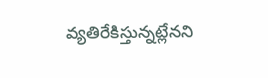వ్యతిరేకిస్తున్నట్లేనని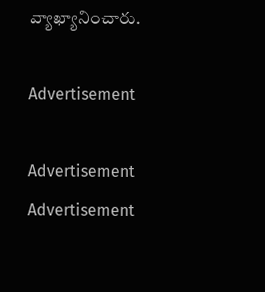వ్యాఖ్యానించారు.

Advertisement

Advertisement
Advertisement